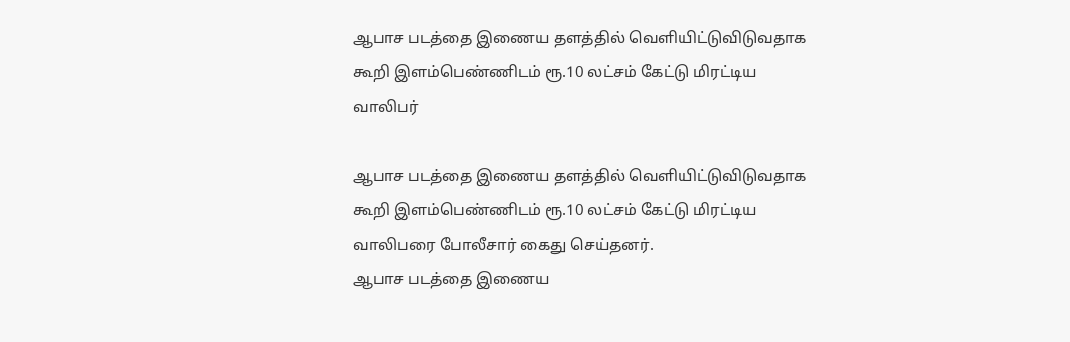ஆபாச படத்தை இணைய தளத்தில் வெளியிட்டுவிடுவதாக கூறி இளம்பெண்ணிடம் ரூ.10 லட்சம் கேட்டு மிரட்டிய வாலிபர்

ஆபாச படத்தை இணைய தளத்தில் வெளியிட்டுவிடுவதாக கூறி இளம்பெண்ணிடம் ரூ.10 லட்சம் கேட்டு மிரட்டிய வாலிபரை போலீசார் கைது செய்தனர்.
ஆபாச படத்தை இணைய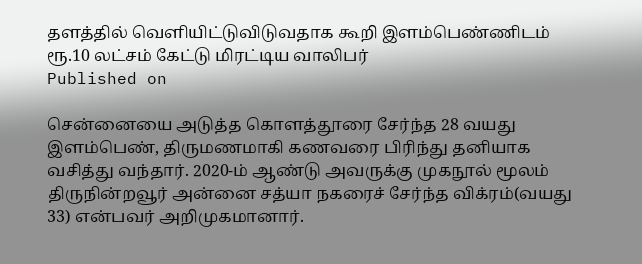தளத்தில் வெளியிட்டுவிடுவதாக கூறி இளம்பெண்ணிடம் ரூ.10 லட்சம் கேட்டு மிரட்டிய வாலிபர்
Published on

சென்னையை அடுத்த கொளத்தூரை சேர்ந்த 28 வயது இளம்பெண், திருமணமாகி கணவரை பிரிந்து தனியாக வசித்து வந்தார். 2020-ம் ஆண்டு அவருக்கு முகநூல் மூலம் திருநின்றவூர் அன்னை சத்யா நகரைச் சேர்ந்த விக்ரம்(வயது 33) என்பவர் அறிமுகமானார்.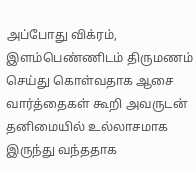அப்போது விக்ரம், இளம்பெண்ணிடம் திருமணம் செய்து கொள்வதாக ஆசை வார்த்தைகள் கூறி அவருடன் தனிமையில் உல்லாசமாக இருந்து வந்ததாக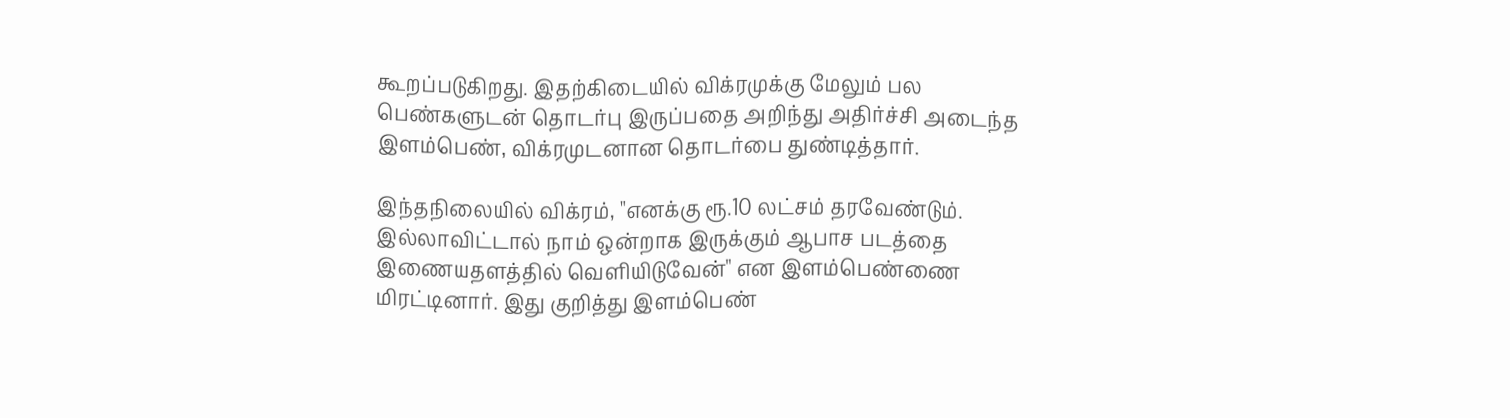கூறப்படுகிறது. இதற்கிடையில் விக்ரமுக்கு மேலும் பல பெண்களுடன் தொடர்பு இருப்பதை அறிந்து அதிர்ச்சி அடைந்த இளம்பெண், விக்ரமுடனான தொடர்பை துண்டித்தார்.

இந்தநிலையில் விக்ரம், "எனக்கு ரூ.10 லட்சம் தரவேண்டும். இல்லாவிட்டால் நாம் ஒன்றாக இருக்கும் ஆபாச படத்தை இணையதளத்தில் வெளியிடுவேன்" என இளம்பெண்ணை மிரட்டினார். இது குறித்து இளம்பெண்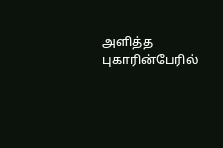அளித்த புகாரின்பேரில்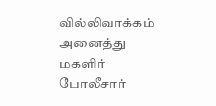வில்லிவாக்கம் அனைத்து மகளிர் போலீசார்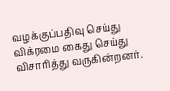வழக்குப்பதிவு செய்து விக்ரமை கைது செய்து விசாரித்து வருகின்றனர்.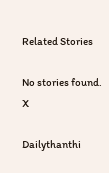Related Stories

No stories found.
X

Dailythanthi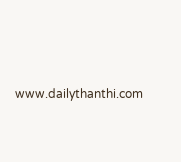www.dailythanthi.com